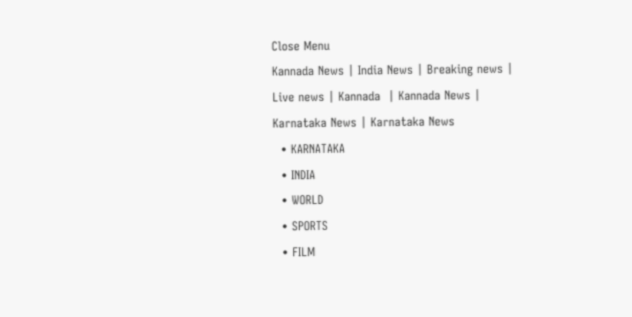Close Menu
Kannada News | India News | Breaking news | Live news | Kannada  | Kannada News | Karnataka News | Karnataka News
  • KARNATAKA
  • INDIA
  • WORLD
  • SPORTS
  • FILM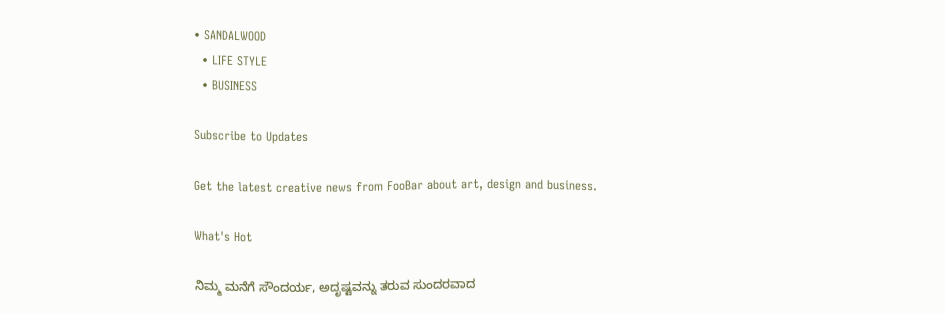• SANDALWOOD
  • LIFE STYLE
  • BUSINESS

Subscribe to Updates

Get the latest creative news from FooBar about art, design and business.

What's Hot

ನಿಮ್ಮ ಮನೆಗೆ ಸೌಂದರ್ಯ, ಅದೃಷ್ಟವನ್ನು ತರುವ ಸುಂದರವಾದ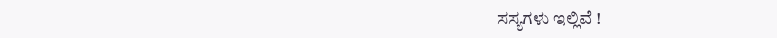ಸಸ್ಯಗಳು ಇಲ್ಲಿವೆ !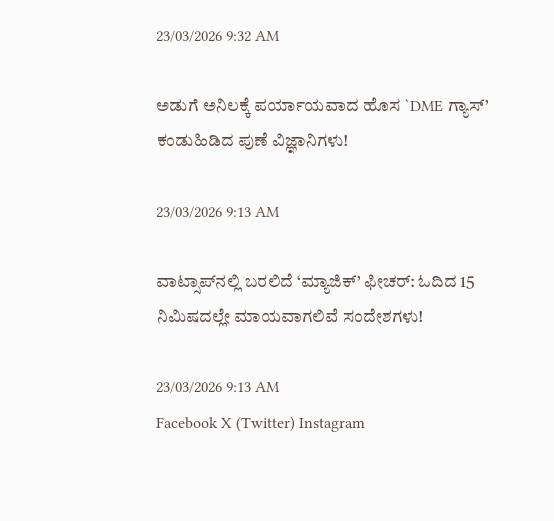23/03/2026 9:32 AM

ಅಡುಗೆ ಅನಿಲಕ್ಕೆ ಪರ್ಯಾಯವಾದ ಹೊಸ `DME ಗ್ಯಾಸ್’ ಕಂಡುಹಿಡಿದ ಪುಣೆ ವಿಜ್ಞಾನಿಗಳು!

23/03/2026 9:13 AM

ವಾಟ್ಸಾಪ್‌ನಲ್ಲಿ ಬರಲಿದೆ ‘ಮ್ಯಾಜಿಕ್’ ಫೀಚರ್: ಓದಿದ 15 ನಿಮಿಷದಲ್ಲೇ ಮಾಯವಾಗಲಿವೆ ಸಂದೇಶಗಳು!

23/03/2026 9:13 AM
Facebook X (Twitter) Instagram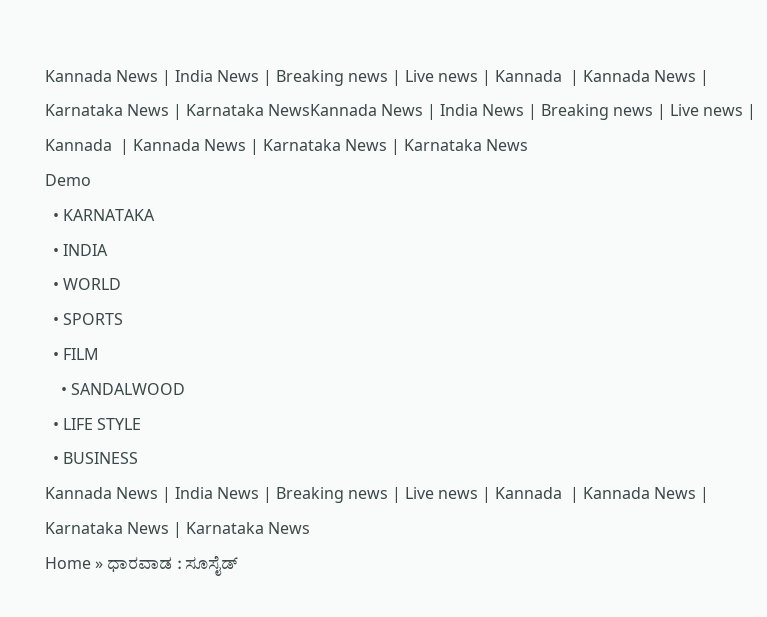Kannada News | India News | Breaking news | Live news | Kannada  | Kannada News | Karnataka News | Karnataka NewsKannada News | India News | Breaking news | Live news | Kannada  | Kannada News | Karnataka News | Karnataka News
Demo
  • KARNATAKA
  • INDIA
  • WORLD
  • SPORTS
  • FILM
    • SANDALWOOD
  • LIFE STYLE
  • BUSINESS
Kannada News | India News | Breaking news | Live news | Kannada  | Kannada News | Karnataka News | Karnataka News
Home » ಧಾರವಾಡ : ಸೂಸೈಡ್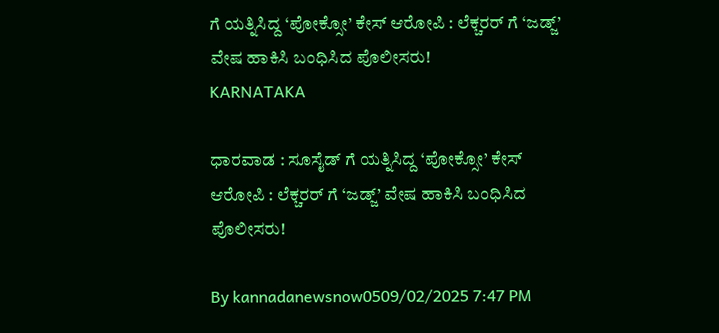ಗೆ ಯತ್ನಿಸಿದ್ದ ‘ಪೋಕ್ಸೋ’ ಕೇಸ್ ಆರೋಪಿ : ಲೆಕ್ಚರರ್ ಗೆ ‘ಜಡ್ಜ್’ ವೇಷ ಹಾಕಿಸಿ ಬಂಧಿಸಿದ ಪೊಲೀಸರು!
KARNATAKA

ಧಾರವಾಡ : ಸೂಸೈಡ್ ಗೆ ಯತ್ನಿಸಿದ್ದ ‘ಪೋಕ್ಸೋ’ ಕೇಸ್ ಆರೋಪಿ : ಲೆಕ್ಚರರ್ ಗೆ ‘ಜಡ್ಜ್’ ವೇಷ ಹಾಕಿಸಿ ಬಂಧಿಸಿದ ಪೊಲೀಸರು!

By kannadanewsnow0509/02/2025 7:47 PM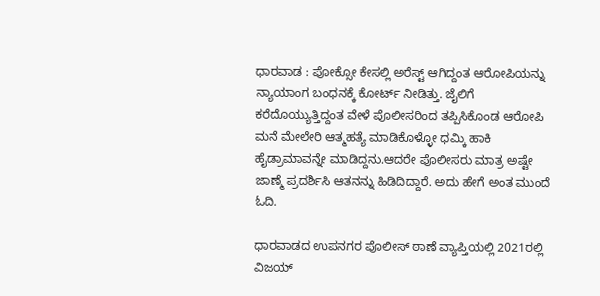ಧಾರವಾಡ : ಪೋಕ್ಸೋ ಕೇಸಲ್ಲಿ ಅರೆಸ್ಟ್ ಆಗಿದ್ದಂತ ಆರೋಪಿಯನ್ನು ನ್ಯಾಯಾಂಗ ಬಂಧನಕ್ಕೆ ಕೋರ್ಟ್ ನೀಡಿತ್ತು. ಜೈಲಿಗೆ ಕರೆದೊಯ್ಯುತ್ತಿದ್ದಂತ ವೇಳೆ ಪೊಲೀಸರಿಂದ ತಪ್ಪಿಸಿಕೊಂಡ ಆರೋಪಿ ಮನೆ ಮೇಲೇರಿ ಆತ್ಮಹತ್ಯೆ ಮಾಡಿಕೊಳ್ಳೋ ಧಮ್ಕಿ ಹಾಕಿ ಹೈಡ್ರಾಮಾವನ್ನೇ ಮಾಡಿದ್ದನು.ಆದರೇ ಪೊಲೀಸರು ಮಾತ್ರ ಅಷ್ಟೇ ಜಾಣ್ಮೆ ಪ್ರದರ್ಶಿಸಿ ಆತನನ್ನು ಹಿಡಿದಿದ್ದಾರೆ. ಅದು ಹೇಗೆ ಅಂತ ಮುಂದೆ ಓದಿ.

ಧಾರವಾಡದ ಉಪನಗರ ಪೊಲೀಸ್ ಠಾಣೆ ವ್ಯಾಪ್ತಿಯಲ್ಲಿ 2021ರಲ್ಲಿ ವಿಜಯ್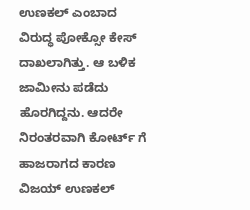ಉಣಕಲ್ ಎಂಬಾದ ವಿರುದ್ಧ ಪೋಕ್ಸೋ ಕೇಸ್ ದಾಖಲಾಗಿತ್ತು. ಆ ಬಳಿಕ ಜಾಮೀನು ಪಡೆದು ಹೊರಗಿದ್ದನು. ಆದರೇ ನಿರಂತರವಾಗಿ ಕೋರ್ಟ್ ಗೆ ಹಾಜರಾಗದ ಕಾರಣ ವಿಜಯ್ ಉಣಕಲ್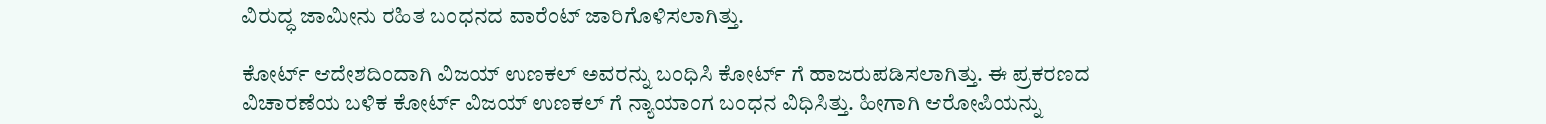ವಿರುದ್ಧ ಜಾಮೀನು ರಹಿತ ಬಂಧನದ ವಾರೆಂಟ್ ಜಾರಿಗೊಳಿಸಲಾಗಿತ್ತು.

ಕೋರ್ಟ್ ಆದೇಶದಿಂದಾಗಿ ವಿಜಯ್ ಉಣಕಲ್ ಅವರನ್ನು ಬಂಧಿಸಿ ಕೋರ್ಟ್ ಗೆ ಹಾಜರುಪಡಿಸಲಾಗಿತ್ತು. ಈ ಪ್ರಕರಣದ ವಿಚಾರಣೆಯ ಬಳಿಕ ಕೋರ್ಟ್ ವಿಜಯ್ ಉಣಕಲ್ ಗೆ ನ್ಯಾಯಾಂಗ ಬಂಧನ ವಿಧಿಸಿತ್ತು. ಹೀಗಾಗಿ ಆರೋಪಿಯನ್ನು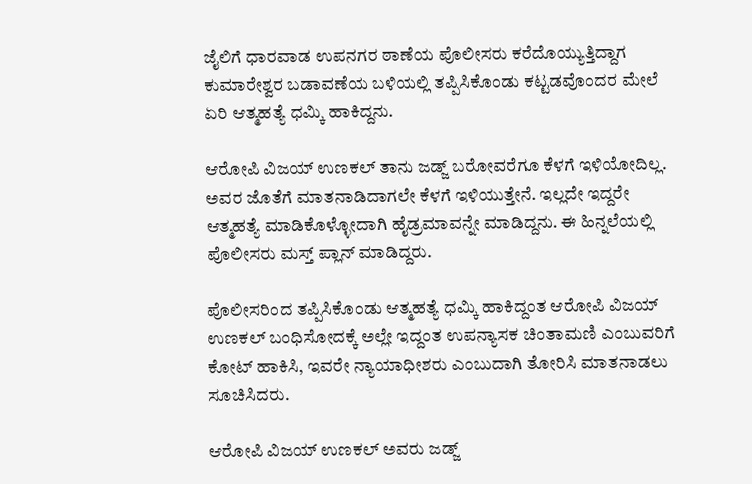ಜೈಲಿಗೆ ಧಾರವಾಡ ಉಪನಗರ ಠಾಣೆಯ ಪೊಲೀಸರು ಕರೆದೊಯ್ಯುತ್ತಿದ್ದಾಗ ಕುಮಾರೇಶ್ವರ ಬಡಾವಣೆಯ ಬಳಿಯಲ್ಲಿ ತಪ್ಪಿಸಿಕೊಂಡು ಕಟ್ಟಡವೊಂದರ ಮೇಲೆ ಏರಿ ಆತ್ಮಹತ್ಯೆ ಧಮ್ಕಿ ಹಾಕಿದ್ದನು.

ಆರೋಪಿ ವಿಜಯ್ ಉಣಕಲ್ ತಾನು ಜಡ್ಜ್ ಬರೋವರೆಗೂ ಕೆಳಗೆ ಇಳಿಯೋದಿಲ್ಲ. ಅವರ ಜೊತೆಗೆ ಮಾತನಾಡಿದಾಗಲೇ ಕೆಳಗೆ ಇಳಿಯುತ್ತೇನೆ. ಇಲ್ಲದೇ ಇದ್ದರೇ ಆತ್ಮಹತ್ಯೆ ಮಾಡಿಕೊಳ್ಳೋದಾಗಿ ಹೈಡ್ರಮಾವನ್ನೇ ಮಾಡಿದ್ದನು. ಈ ಹಿನ್ನಲೆಯಲ್ಲಿ ಪೊಲೀಸರು ಮಸ್ತ್ ಪ್ಲಾನ್ ಮಾಡಿದ್ದರು.

ಪೊಲೀಸರಿಂದ ತಪ್ಪಿಸಿಕೊಂಡು ಆತ್ಮಹತ್ಯೆ ಧಮ್ಕಿ ಹಾಕಿದ್ದಂತ ಆರೋಪಿ ವಿಜಯ್ ಉಣಕಲ್ ಬಂಧಿಸೋದಕ್ಕೆ ಅಲ್ಲೇ ಇದ್ದಂತ ಉಪನ್ಯಾಸಕ ಚಿಂತಾಮಣಿ ಎಂಬುವರಿಗೆ ಕೋಟ್ ಹಾಕಿಸಿ, ಇವರೇ ನ್ಯಾಯಾಧೀಶರು ಎಂಬುದಾಗಿ ತೋರಿಸಿ ಮಾತನಾಡಲು ಸೂಚಿಸಿದರು.

ಆರೋಪಿ ವಿಜಯ್ ಉಣಕಲ್ ಅವರು ಜಡ್ಜ್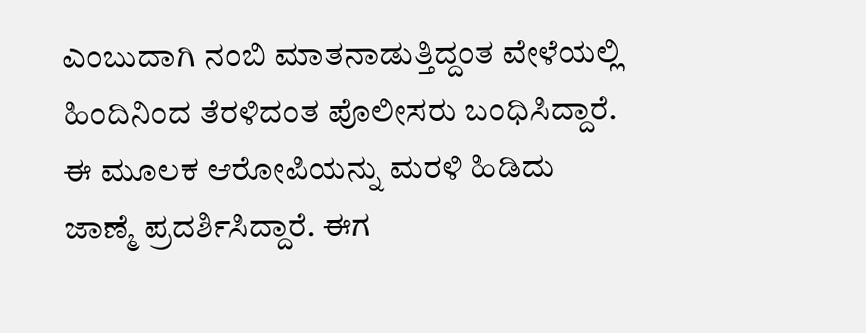ಎಂಬುದಾಗಿ ನಂಬಿ ಮಾತನಾಡುತ್ತಿದ್ದಂತ ವೇಳೆಯಲ್ಲಿ ಹಿಂದಿನಿಂದ ತೆರಳಿದಂತ ಪೊಲೀಸರು ಬಂಧಿಸಿದ್ದಾರೆ. ಈ ಮೂಲಕ ಆರೋಪಿಯನ್ನು ಮರಳಿ ಹಿಡಿದು ಜಾಣ್ಮೆ ಪ್ರದರ್ಶಿಸಿದ್ದಾರೆ. ಈಗ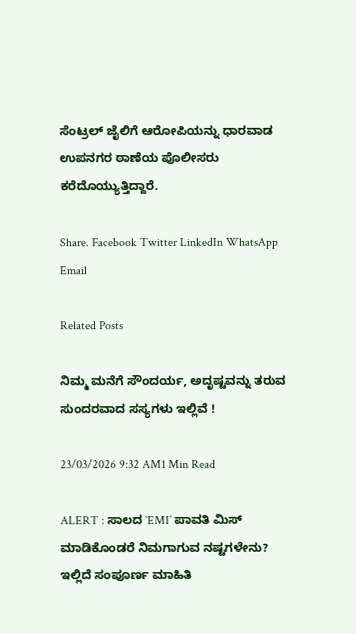ಸೆಂಟ್ರಲ್ ಜೈಲಿಗೆ ಆರೋಪಿಯನ್ನು ಧಾರವಾಡ ಉಪನಗರ ಠಾಣೆಯ ಪೊಲೀಸರು ಕರೆದೊಯ್ಯುತ್ತಿದ್ದಾರೆ.

Share. Facebook Twitter LinkedIn WhatsApp Email

Related Posts

ನಿಮ್ಮ ಮನೆಗೆ ಸೌಂದರ್ಯ, ಅದೃಷ್ಟವನ್ನು ತರುವ ಸುಂದರವಾದ ಸಸ್ಯಗಳು ಇಲ್ಲಿವೆ !

23/03/2026 9:32 AM1 Min Read

ALERT : ಸಾಲದ `EMI’ ಪಾವತಿ ಮಿಸ್ ಮಾಡಿಕೊಂಡರೆ ನಿಮಗಾಗುವ ನಷ್ಟಗಳೇನು? ಇಲ್ಲಿದೆ ಸಂಪೂರ್ಣ ಮಾಹಿತಿ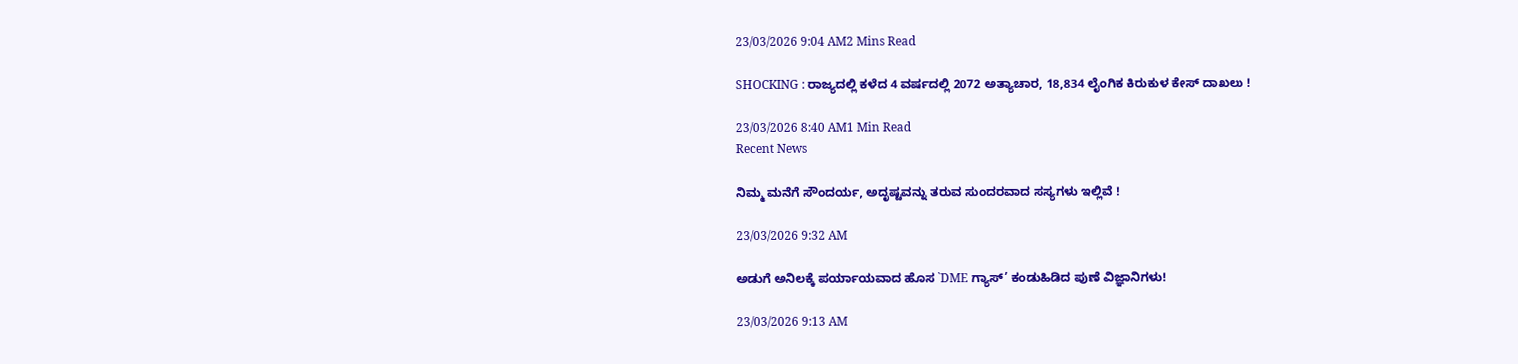23/03/2026 9:04 AM2 Mins Read

SHOCKING : ರಾಜ್ಯದಲ್ಲಿ ಕಳೆದ 4 ವರ್ಷದಲ್ಲಿ 2072 ಅತ್ಯಾಚಾರ, 18,834 ಲೈಂಗಿಕ ಕಿರುಕುಳ ಕೇಸ್ ದಾಖಲು !

23/03/2026 8:40 AM1 Min Read
Recent News

ನಿಮ್ಮ ಮನೆಗೆ ಸೌಂದರ್ಯ, ಅದೃಷ್ಟವನ್ನು ತರುವ ಸುಂದರವಾದ ಸಸ್ಯಗಳು ಇಲ್ಲಿವೆ !

23/03/2026 9:32 AM

ಅಡುಗೆ ಅನಿಲಕ್ಕೆ ಪರ್ಯಾಯವಾದ ಹೊಸ `DME ಗ್ಯಾಸ್’ ಕಂಡುಹಿಡಿದ ಪುಣೆ ವಿಜ್ಞಾನಿಗಳು!

23/03/2026 9:13 AM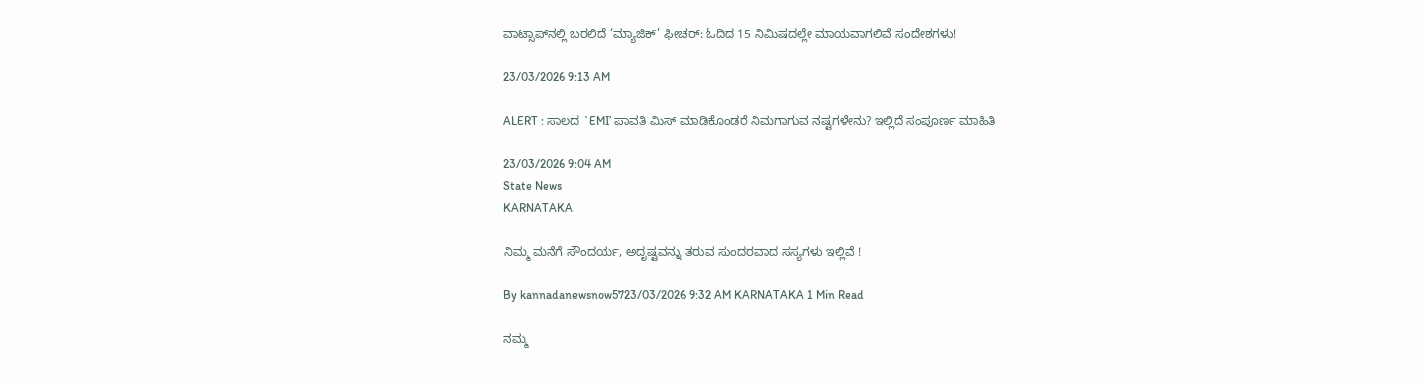ವಾಟ್ಸಾಪ್‌ನಲ್ಲಿ ಬರಲಿದೆ ‘ಮ್ಯಾಜಿಕ್’ ಫೀಚರ್: ಓದಿದ 15 ನಿಮಿಷದಲ್ಲೇ ಮಾಯವಾಗಲಿವೆ ಸಂದೇಶಗಳು!

23/03/2026 9:13 AM

ALERT : ಸಾಲದ `EMI’ ಪಾವತಿ ಮಿಸ್ ಮಾಡಿಕೊಂಡರೆ ನಿಮಗಾಗುವ ನಷ್ಟಗಳೇನು? ಇಲ್ಲಿದೆ ಸಂಪೂರ್ಣ ಮಾಹಿತಿ

23/03/2026 9:04 AM
State News
KARNATAKA

ನಿಮ್ಮ ಮನೆಗೆ ಸೌಂದರ್ಯ, ಅದೃಷ್ಟವನ್ನು ತರುವ ಸುಂದರವಾದ ಸಸ್ಯಗಳು ಇಲ್ಲಿವೆ !

By kannadanewsnow5723/03/2026 9:32 AM KARNATAKA 1 Min Read

ನಮ್ಮ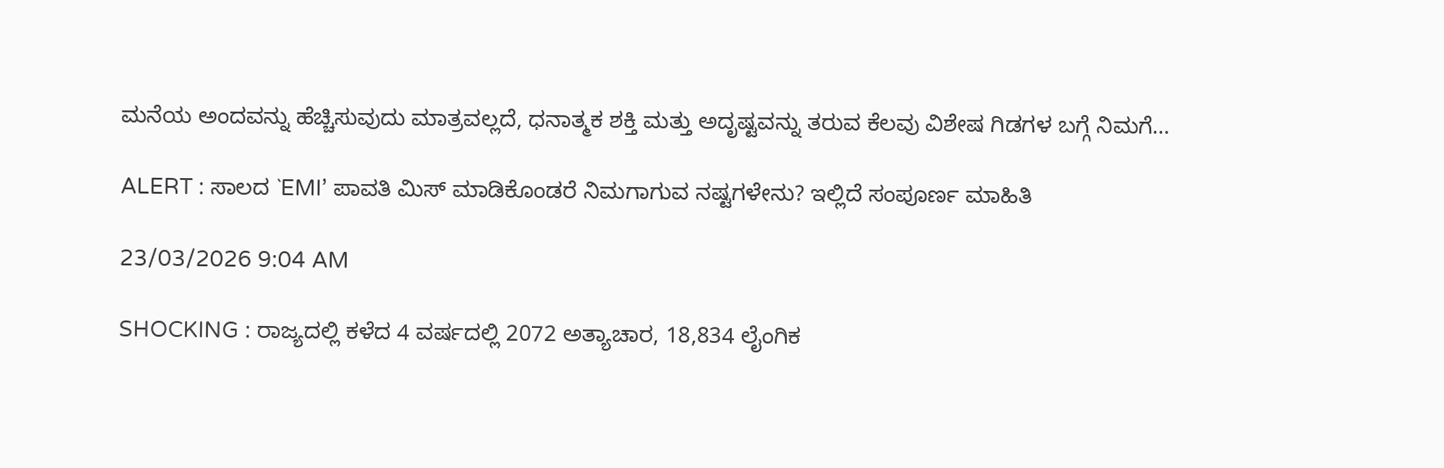ಮನೆಯ ಅಂದವನ್ನು ಹೆಚ್ಚಿಸುವುದು ಮಾತ್ರವಲ್ಲದೆ, ಧನಾತ್ಮಕ ಶಕ್ತಿ ಮತ್ತು ಅದೃಷ್ಟವನ್ನು ತರುವ ಕೆಲವು ವಿಶೇಷ ಗಿಡಗಳ ಬಗ್ಗೆ ನಿಮಗೆ…

ALERT : ಸಾಲದ `EMI’ ಪಾವತಿ ಮಿಸ್ ಮಾಡಿಕೊಂಡರೆ ನಿಮಗಾಗುವ ನಷ್ಟಗಳೇನು? ಇಲ್ಲಿದೆ ಸಂಪೂರ್ಣ ಮಾಹಿತಿ

23/03/2026 9:04 AM

SHOCKING : ರಾಜ್ಯದಲ್ಲಿ ಕಳೆದ 4 ವರ್ಷದಲ್ಲಿ 2072 ಅತ್ಯಾಚಾರ, 18,834 ಲೈಂಗಿಕ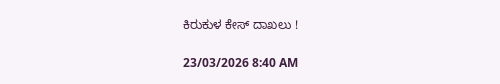ಕಿರುಕುಳ ಕೇಸ್ ದಾಖಲು !

23/03/2026 8:40 AM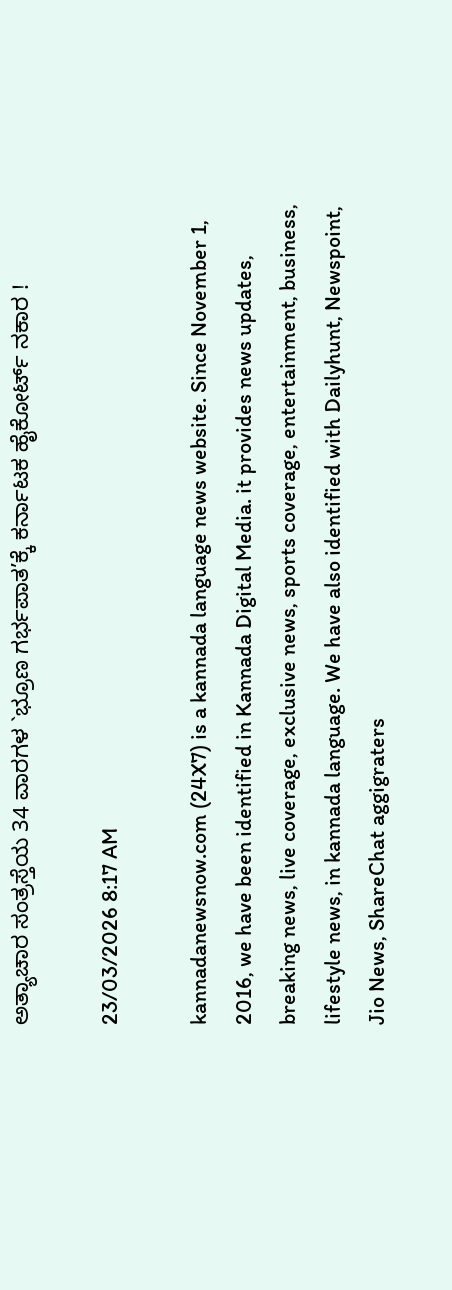ಅತ್ಯಾಚಾರ ಸಂತ್ರಸ್ತೆಯ 34 ವಾರಗಳ `ಭ್ರೂಣ ಗರ್ಭಪಾತ’ಕ್ಕೆ ಕರ್ನಾಟಕ ಹೈಕೋರ್ಟ್ ನಕಾರ !

23/03/2026 8:17 AM

kannadanewsnow.com (24X7) is a kannada language news website. Since November 1, 2016, we have been identified in Kannada Digital Media. it provides news updates, breaking news, live coverage, exclusive news, sports coverage, entertainment, business, lifestyle news, in kannada language. We have also identified with Dailyhunt, Newspoint, Jio News, ShareChat aggigraters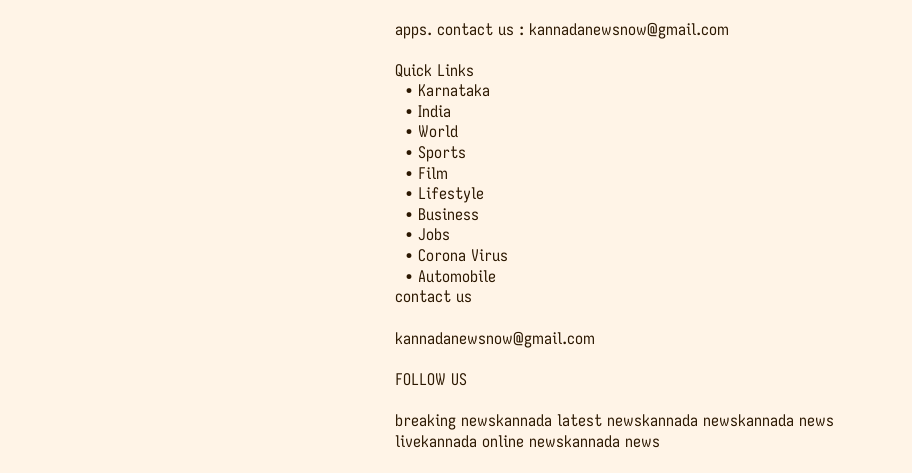apps. contact us : kannadanewsnow@gmail.com

Quick Links
  • Karnataka
  • India
  • World
  • Sports
  • Film
  • Lifestyle
  • Business
  • Jobs
  • Corona Virus
  • Automobile
contact us

kannadanewsnow@gmail.com

FOLLOW US

breaking newskannada latest newskannada newskannada news livekannada online newskannada news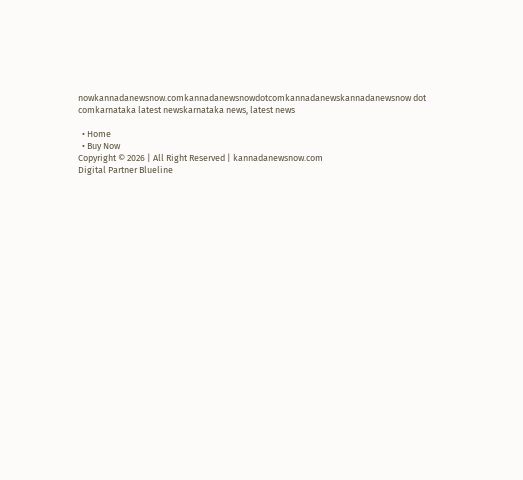nowkannadanewsnow.comkannadanewsnowdotcomkannadanewskannadanewsnow dot comkarnataka latest newskarnataka news, latest news

  • Home
  • Buy Now
Copyright © 2026 | All Right Reserved | kannadanewsnow.com
Digital Partner Blueline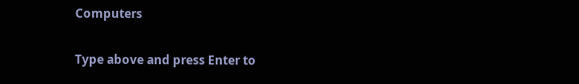Computers

Type above and press Enter to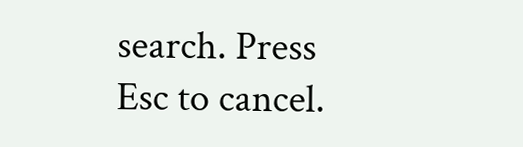search. Press Esc to cancel.